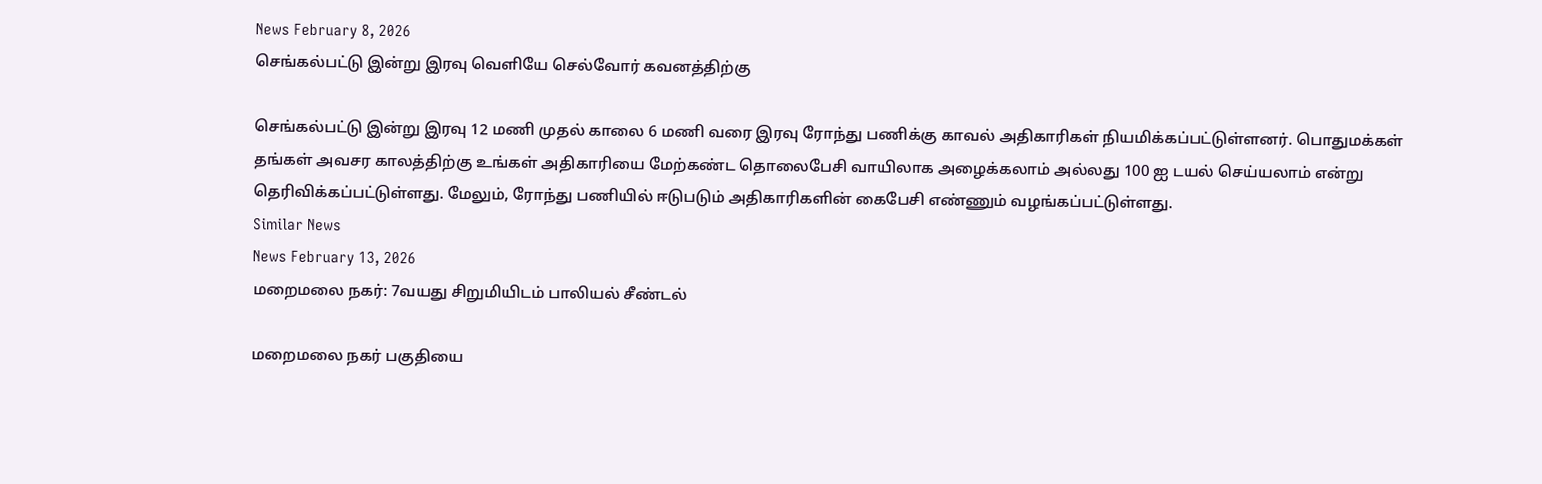News February 8, 2026
செங்கல்பட்டு இன்று இரவு வெளியே செல்வோர் கவனத்திற்கு

செங்கல்பட்டு இன்று இரவு 12 மணி முதல் காலை 6 மணி வரை இரவு ரோந்து பணிக்கு காவல் அதிகாரிகள் நியமிக்கப்பட்டுள்ளனர். பொதுமக்கள் தங்கள் அவசர காலத்திற்கு உங்கள் அதிகாரியை மேற்கண்ட தொலைபேசி வாயிலாக அழைக்கலாம் அல்லது 100 ஐ டயல் செய்யலாம் என்று தெரிவிக்கப்பட்டுள்ளது. மேலும், ரோந்து பணியில் ஈடுபடும் அதிகாரிகளின் கைபேசி எண்ணும் வழங்கப்பட்டுள்ளது.
Similar News
News February 13, 2026
மறைமலை நகர்: 7வயது சிறுமியிடம் பாலியல் சீண்டல்

மறைமலை நகர் பகுதியை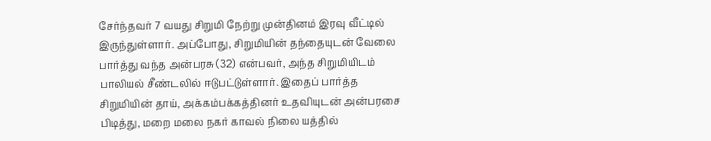சேர்ந்தவர் 7 வயது சிறுமி நேற்று முன்தினம் இரவு வீட்டில் இருந்துள்ளார். அப்போது, சிறுமியின் தந்தையுடன் வேலை பார்த்து வந்த அன்பரசு (32) என்பவர், அந்த சிறுமியிடம் பாலியல் சீண்டலில் ஈடுபட்டுள்ளார். இதைப் பார்த்த சிறுமியின் தாய், அக்கம்பக்கத்தினர் உதவியுடன் அன்பரசை பிடித்து, மறை மலை நகர் காவல் நிலை யத்தில்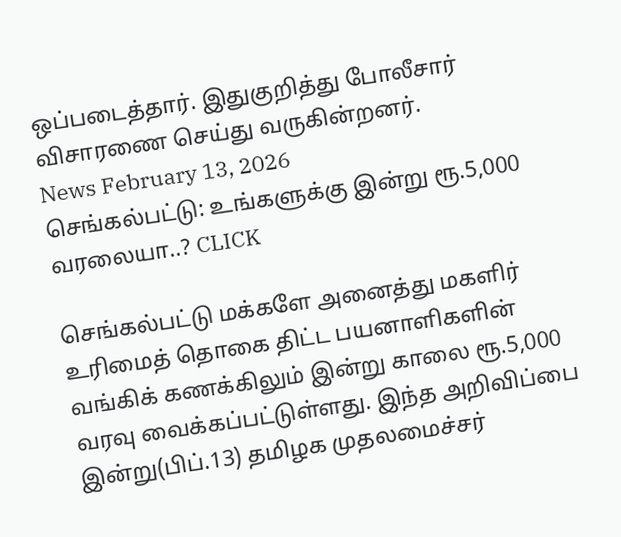ஒப்படைத்தார். இதுகுறித்து போலீசார் விசாரணை செய்து வருகின்றனர்.
News February 13, 2026
செங்கல்பட்டு: உங்களுக்கு இன்று ரூ.5,000 வரலையா..? CLICK

செங்கல்பட்டு மக்களே அனைத்து மகளிர் உரிமைத் தொகை திட்ட பயனாளிகளின் வங்கிக் கணக்கிலும் இன்று காலை ரூ.5,000 வரவு வைக்கப்பட்டுள்ளது. இந்த அறிவிப்பை இன்று(பிப்.13) தமிழக முதலமைச்சர்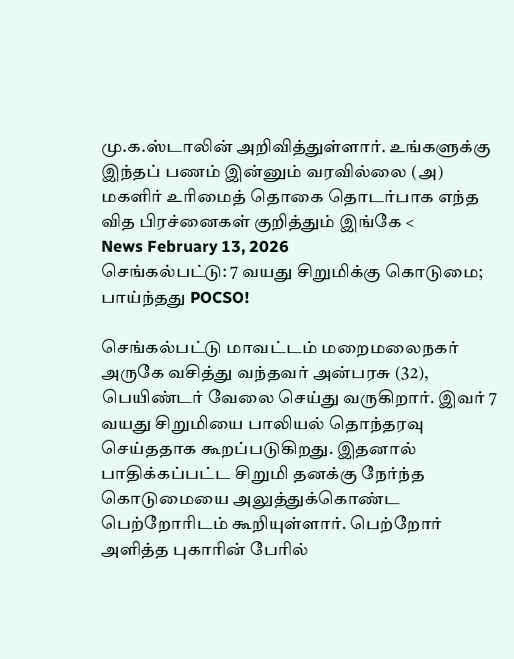மு.க.ஸ்டாலின் அறிவித்துள்ளார். உங்களுக்கு இந்தப் பணம் இன்னும் வரவில்லை (அ) மகளிர் உரிமைத் தொகை தொடர்பாக எந்த வித பிரச்னைகள் குறித்தும் இங்கே <
News February 13, 2026
செங்கல்பட்டு: 7 வயது சிறுமிக்கு கொடுமை; பாய்ந்தது POCSO!

செங்கல்பட்டு மாவட்டம் மறைமலைநகர் அருகே வசித்து வந்தவர் அன்பரசு (32), பெயிண்டர் வேலை செய்து வருகிறார். இவர் 7 வயது சிறுமியை பாலியல் தொந்தரவு செய்ததாக கூறப்படுகிறது. இதனால் பாதிக்கப்பட்ட சிறுமி தனக்கு நேர்ந்த கொடுமையை அலுத்துக்கொண்ட பெற்றோரிடம் கூறியுள்ளார். பெற்றோர் அளித்த புகாரின் பேரில்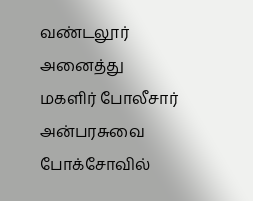வண்டலூர் அனைத்து மகளிர் போலீசார் அன்பரசுவை போக்சோவில்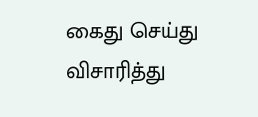கைது செய்து விசாரித்து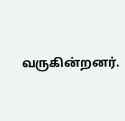வருகின்றனர்.